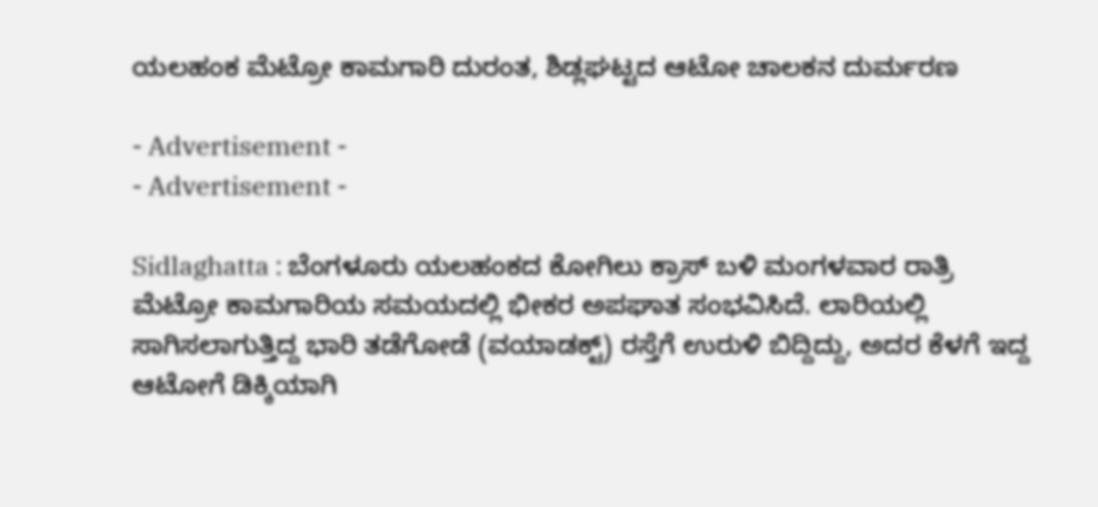ಯಲಹಂಕ ಮೆಟ್ರೋ ಕಾಮಗಾರಿ ದುರಂತ, ಶಿಡ್ಲಘಟ್ಟದ ಆಟೋ ಚಾಲಕನ ದುರ್ಮರಣ

- Advertisement -
- Advertisement -

Sidlaghatta : ಬೆಂಗಳೂರು ಯಲಹಂಕದ ಕೋಗಿಲು ಕ್ರಾಸ್ ಬಳಿ ಮಂಗಳವಾರ ರಾತ್ರಿ ಮೆಟ್ರೋ ಕಾಮಗಾರಿಯ ಸಮಯದಲ್ಲಿ ಭೀಕರ ಅಪಘಾತ ಸಂಭವಿಸಿದೆ. ಲಾರಿಯಲ್ಲಿ ಸಾಗಿಸಲಾಗುತ್ತಿದ್ದ ಭಾರಿ ತಡೆಗೋಡೆ (ವಯಾಡಕ್ಟ್) ರಸ್ತೆಗೆ ಉರುಳಿ ಬಿದ್ದಿದ್ದು, ಅದರ ಕೆಳಗೆ ಇದ್ದ ಆಟೋಗೆ ಡಿಕ್ಕಿಯಾಗಿ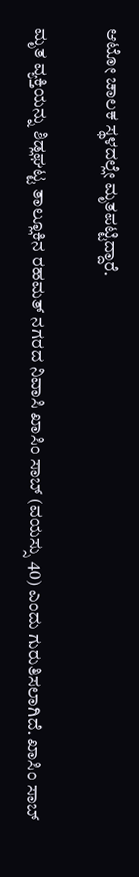ಆಟೋ ಚಾಲಕ ಸ್ಥಳದಲ್ಲೇ ಮೃತಪಟ್ಟಿದ್ದಾರೆ.

ಮೃತ ವ್ಯಕ್ತಿಯನ್ನು ಶಿಡ್ಲಘಟ್ಟ ತಾಲ್ಲೂಕಿನ ರಹಮತ್ ನಗರದ ನಿವಾಸಿ ಖಾಸಿಂ ಸಾಬ್ (ವಯಸ್ಸು 40) ಎಂದು ಗುರುತಿಸಲಾಗಿದೆ. ಖಾಸಿಂ ಸಾಬ್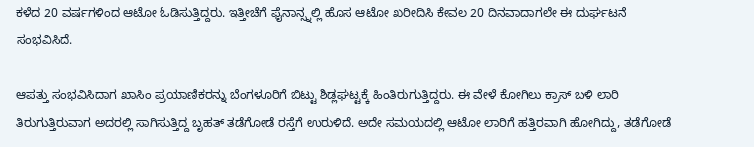ಕಳೆದ 20 ವರ್ಷಗಳಿಂದ ಆಟೋ ಓಡಿಸುತ್ತಿದ್ದರು. ಇತ್ತೀಚೆಗೆ ಫೈನಾನ್ಸ್ನಲ್ಲಿ ಹೊಸ ಆಟೋ ಖರೀದಿಸಿ ಕೇವಲ 20 ದಿನವಾದಾಗಲೇ ಈ ದುರ್ಘಟನೆ ಸಂಭವಿಸಿದೆ.

ಆಪತ್ತು ಸಂಭವಿಸಿದಾಗ ಖಾಸಿಂ ಪ್ರಯಾಣಿಕರನ್ನು ಬೆಂಗಳೂರಿಗೆ ಬಿಟ್ಟು ಶಿಡ್ಲಘಟ್ಟಕ್ಕೆ ಹಿಂತಿರುಗುತ್ತಿದ್ದರು. ಈ ವೇಳೆ ಕೋಗಿಲು ಕ್ರಾಸ್ ಬಳಿ ಲಾರಿ ತಿರುಗುತ್ತಿರುವಾಗ ಅದರಲ್ಲಿ ಸಾಗಿಸುತ್ತಿದ್ದ ಬೃಹತ್ ತಡೆಗೋಡೆ ರಸ್ತೆಗೆ ಉರುಳಿದೆ. ಅದೇ ಸಮಯದಲ್ಲಿ ಆಟೋ ಲಾರಿಗೆ ಹತ್ತಿರವಾಗಿ ಹೋಗಿದ್ದು, ತಡೆಗೋಡೆ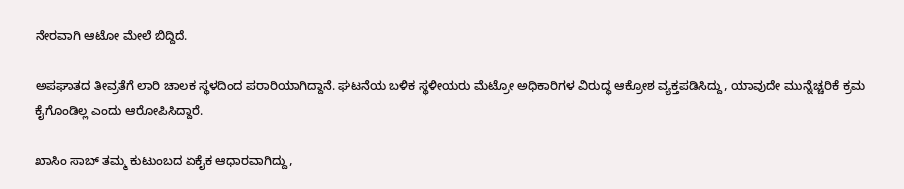ನೇರವಾಗಿ ಆಟೋ ಮೇಲೆ ಬಿದ್ದಿದೆ.

ಅಪಘಾತದ ತೀವ್ರತೆಗೆ ಲಾರಿ ಚಾಲಕ ಸ್ಥಳದಿಂದ ಪರಾರಿಯಾಗಿದ್ದಾನೆ. ಘಟನೆಯ ಬಳಿಕ ಸ್ಥಳೀಯರು ಮೆಟ್ರೋ ಅಧಿಕಾರಿಗಳ ವಿರುದ್ಧ ಆಕ್ರೋಶ ವ್ಯಕ್ತಪಡಿಸಿದ್ದು, ಯಾವುದೇ ಮುನ್ನೆಚ್ಚರಿಕೆ ಕ್ರಮ ಕೈಗೊಂಡಿಲ್ಲ ಎಂದು ಆರೋಪಿಸಿದ್ದಾರೆ.

ಖಾಸಿಂ ಸಾಬ್ ತಮ್ಮ ಕುಟುಂಬದ ಏಕೈಕ ಆಧಾರವಾಗಿದ್ದು,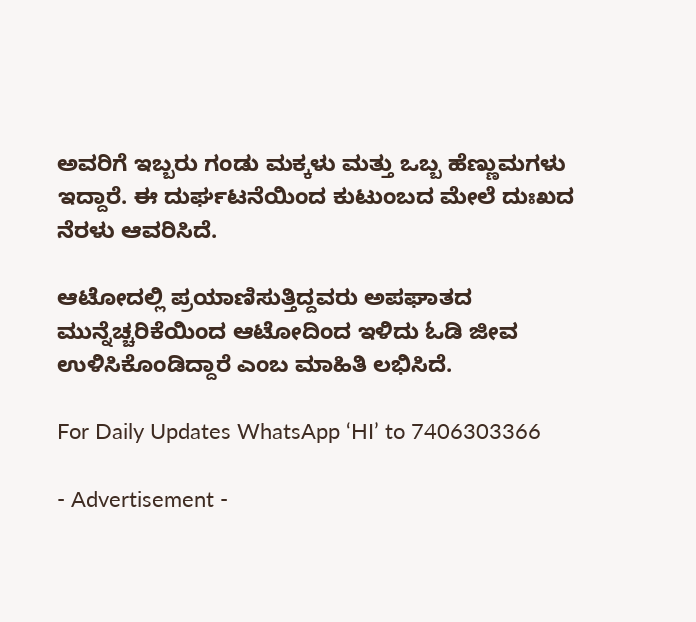ಅವರಿಗೆ ಇಬ್ಬರು ಗಂಡು ಮಕ್ಕಳು ಮತ್ತು ಒಬ್ಬ ಹೆಣ್ಣುಮಗಳು ಇದ್ದಾರೆ. ಈ ದುರ್ಘಟನೆಯಿಂದ ಕುಟುಂಬದ ಮೇಲೆ ದುಃಖದ ನೆರಳು ಆವರಿಸಿದೆ.

ಆಟೋದಲ್ಲಿ ಪ್ರಯಾಣಿಸುತ್ತಿದ್ದವರು ಅಪಘಾತದ ಮುನ್ನೆಚ್ಚರಿಕೆಯಿಂದ ಆಟೋದಿಂದ ಇಳಿದು ಓಡಿ ಜೀವ ಉಳಿಸಿಕೊಂಡಿದ್ದಾರೆ ಎಂಬ ಮಾಹಿತಿ ಲಭಿಸಿದೆ.

For Daily Updates WhatsApp ‘HI’ to 7406303366

- Advertisement -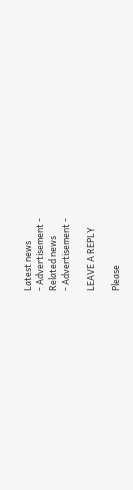Latest news
- Advertisement -
Related news
- Advertisement -

LEAVE A REPLY

Please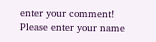enter your comment!
Please enter your name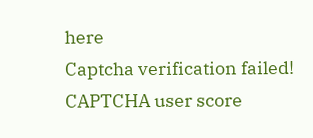here
Captcha verification failed!
CAPTCHA user score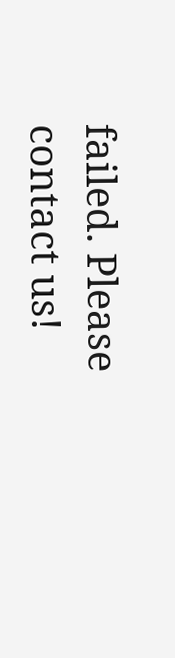failed. Please contact us!